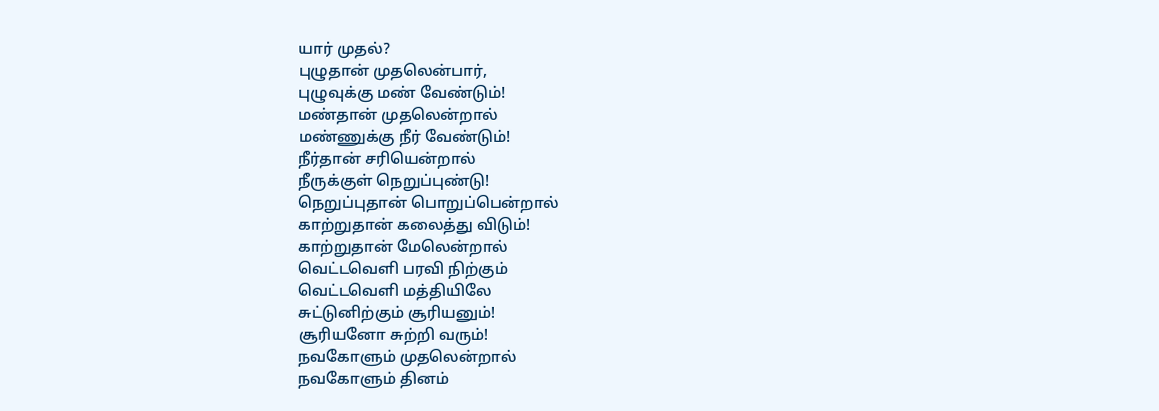யார் முதல்?
புழுதான் முதலென்பார்,
புழுவுக்கு மண் வேண்டும்!
மண்தான் முதலென்றால்
மண்ணுக்கு நீர் வேண்டும்!
நீர்தான் சரியென்றால்
நீருக்குள் நெறுப்புண்டு!
நெறுப்புதான் பொறுப்பென்றால்
காற்றுதான் கலைத்து விடும்!
காற்றுதான் மேலென்றால்
வெட்டவெளி பரவி நிற்கும்
வெட்டவெளி மத்தியிலே
சுட்டுனிற்கும் சூரியனும்!
சூரியனோ சுற்றி வரும்!
நவகோளும் முதலென்றால்
நவகோளும் தினம்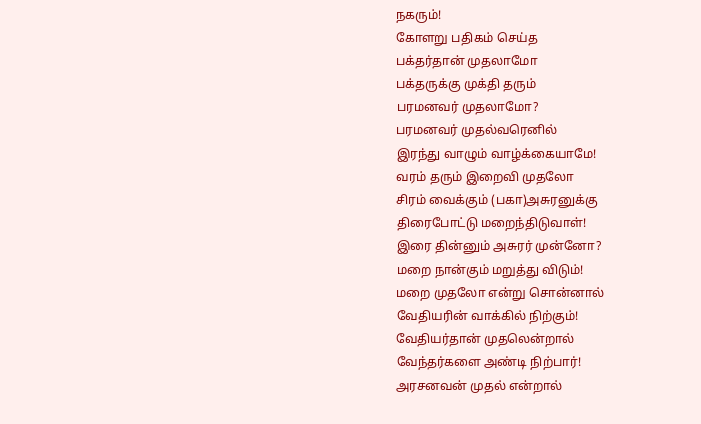நகரும்!
கோளறு பதிகம் செய்த
பக்தர்தான் முதலாமோ
பக்தருக்கு முக்தி தரும்
பரமனவர் முதலாமோ?
பரமனவர் முதல்வரெனில்
இரந்து வாழும் வாழ்க்கையாமே!
வரம் தரும் இறைவி முதலோ
சிரம் வைக்கும் (பகா)அசுரனுக்கு
திரைபோட்டு மறைந்திடுவாள்!
இரை தின்னும் அசுரர் முன்னோ?
மறை நான்கும் மறுத்து விடும்!
மறை முதலோ என்று சொன்னால்
வேதியரின் வாக்கில் நிற்கும்!
வேதியர்தான் முதலென்றால்
வேந்தர்களை அண்டி நிற்பார்!
அரசனவன் முதல் என்றால்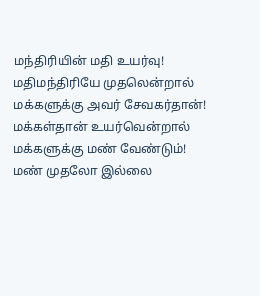மந்திரியின் மதி உயர்வு!
மதிமந்திரியே முதலென்றால்
மக்களுக்கு அவர் சேவகர்தான்!
மக்கள்தான் உயர்வென்றால்
மக்களுக்கு மண் வேண்டும்!
மண் முதலோ இல்லை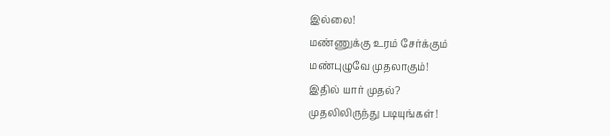இல்லை!
மண்ணுக்கு உரம் சேர்க்கும்
மண்புழுவே முதலாகும்!
இதில் யார் முதல்?
முதலிலிருந்து படியுங்கள்!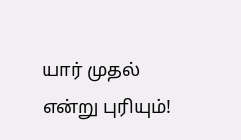யார் முதல் என்று புரியும்!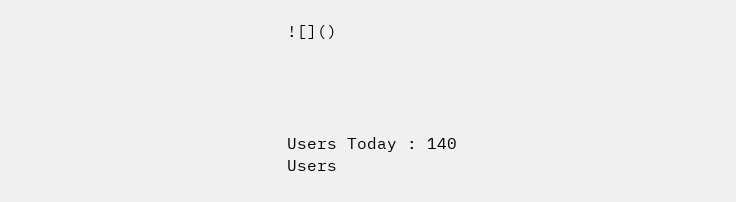![]()




Users Today : 140
Users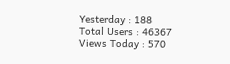Yesterday : 188
Total Users : 46367
Views Today : 570